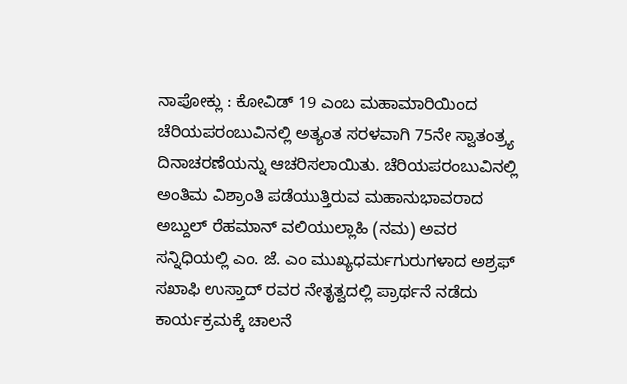ನಾಪೋಕ್ಲು : ಕೋವಿಡ್ 19 ಎಂಬ ಮಹಾಮಾರಿಯಿಂದ ಚೆರಿಯಪರಂಬುವಿನಲ್ಲಿ ಅತ್ಯಂತ ಸರಳವಾಗಿ 75ನೇ ಸ್ವಾತಂತ್ರ್ಯ ದಿನಾಚರಣೆಯನ್ನು ಆಚರಿಸಲಾಯಿತು. ಚೆರಿಯಪರಂಬುವಿನಲ್ಲಿ ಅಂತಿಮ ವಿಶ್ರಾಂತಿ ಪಡೆಯುತ್ತಿರುವ ಮಹಾನುಭಾವರಾದ ಅಬ್ದುಲ್ ರೆಹಮಾನ್ ವಲಿಯುಲ್ಲಾಹಿ (ನಮ) ಅವರ ಸನ್ನಿಧಿಯಲ್ಲಿ ಎಂ. ಜೆ. ಎಂ ಮುಖ್ಯಧರ್ಮಗುರುಗಳಾದ ಅಶ್ರಫ್ ಸಖಾಫಿ ಉಸ್ತಾದ್ ರವರ ನೇತೃತ್ವದಲ್ಲಿ ಪ್ರಾರ್ಥನೆ ನಡೆದು ಕಾರ್ಯಕ್ರಮಕ್ಕೆ ಚಾಲನೆ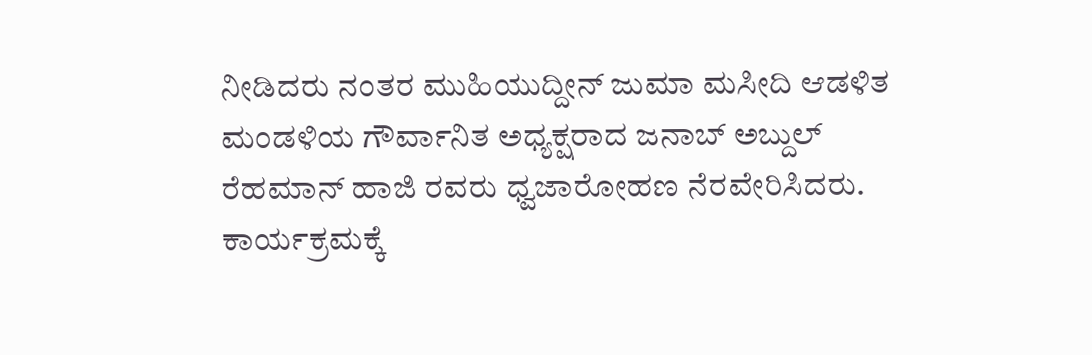ನೀಡಿದರು ನಂತರ ಮುಹಿಯುದ್ದೀನ್ ಜುಮಾ ಮಸೀದಿ ಆಡಳಿತ ಮಂಡಳಿಯ ಗೌರ್ವಾನಿತ ಅಧ್ಯಕ್ಷರಾದ ಜನಾಬ್ ಅಬ್ದುಲ್ ರೆಹಮಾನ್ ಹಾಜಿ ರವರು ಧ್ವಜಾರೋಹಣ ನೆರವೇರಿಸಿದರು.
ಕಾರ್ಯಕ್ರಮಕ್ಕೆ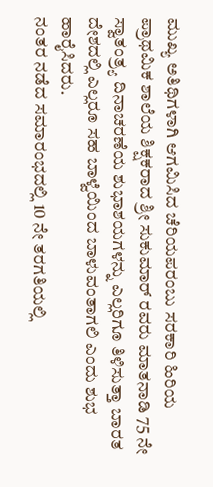ಮುಖ್ಯ ಅತಿಥಿಗಳಾಗಿ ಆಗಮಿಸಿದ ಚೆರಿಯಪರಂಬು ಸರಕಾರಿ ಹಿರಿಯ ಪ್ರಾಥಮಿಕ ಶಾಲೆಯ ಶಿಕ್ಷಕರಾದ ಶ್ರೀ ಸುಕುಮಾರ್ ರವರು ಮಾತನಾಡಿ 75 ನೇ ಸ್ವಾತಂತ್ರ್ಯ ದಿನಾಚರಣೆಯ ಶುಭಾಶಯಗಳನ್ನು ಎಲ್ಲರಿಗೂ ತಿಳಿಸುತ್ತಾ ಬಾರತ ದೇಶದಲ್ಲಿ ಎಲ್ಲರೂ ಸಹ ಬಾಳ್ವೆಯಿಂದ ಬಾಳುವಂತಾಗಲಿ ಎಂದು ಶುಭ ಹಾರೈಸಿದರು.
ನಂತರ ನಡೆದ ಸಮಾರಂಭದಲ್ಲಿ 10 ನೇ ತರಗತಿಯಲ್ಲಿ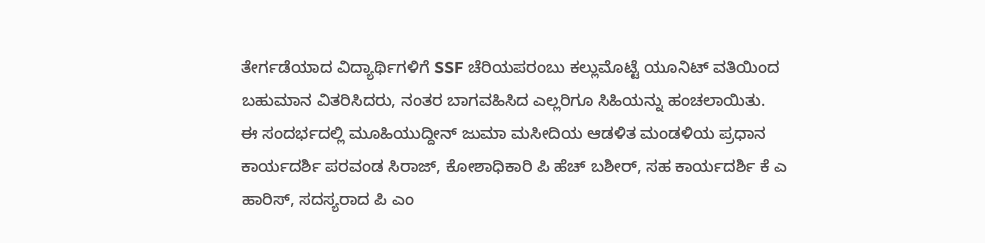ತೇರ್ಗಡೆಯಾದ ವಿದ್ಯಾರ್ಥಿಗಳಿಗೆ SSF ಚೆರಿಯಪರಂಬು ಕಲ್ಲುಮೊಟ್ಟೆ ಯೂನಿಟ್ ವತಿಯಿಂದ ಬಹುಮಾನ ವಿತರಿಸಿದರು, ನಂತರ ಬಾಗವಹಿಸಿದ ಎಲ್ಲರಿಗೂ ಸಿಹಿಯನ್ನು ಹಂಚಲಾಯಿತು.
ಈ ಸಂದರ್ಭದಲ್ಲಿ ಮೂಹಿಯುದ್ದೀನ್ ಜುಮಾ ಮಸೀದಿಯ ಆಡಳಿತ ಮಂಡಳಿಯ ಪ್ರಧಾನ ಕಾರ್ಯದರ್ಶಿ ಪರವಂಡ ಸಿರಾಜ್, ಕೋಶಾಧಿಕಾರಿ ಪಿ ಹೆಚ್ ಬಶೀರ್, ಸಹ ಕಾರ್ಯದರ್ಶಿ ಕೆ ಎ ಹಾರಿಸ್, ಸದಸ್ಯರಾದ ಪಿ ಎಂ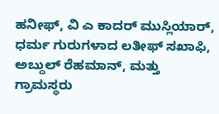ಹನೀಫ್, ವಿ ಎ ಕಾದರ್ ಮುಸ್ಲಿಯಾರ್, ಧರ್ಮ ಗುರುಗಳಾದ ಲತೀಫ್ ಸಖಾಫಿ, ಅಬ್ದುಲ್ ರೆಹಮಾನ್, ಮತ್ತು ಗ್ರಾಮಸ್ಥರು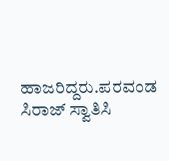ಹಾಜರಿದ್ದರು.ಪರವಂಡ ಸಿರಾಜ್ ಸ್ವಾತಿಸಿ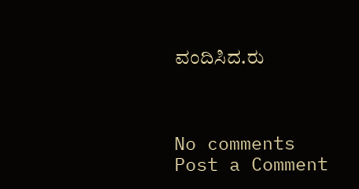ವಂದಿಸಿದ.ರು



No comments
Post a Comment